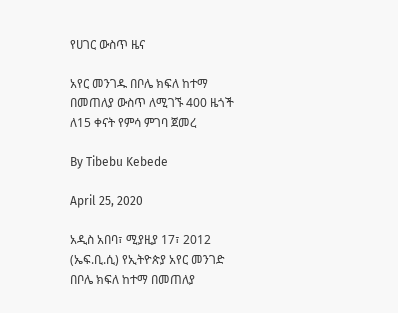የሀገር ውስጥ ዜና

አየር መንገዱ በቦሌ ክፍለ ከተማ በመጠለያ ውስጥ ለሚገኙ 400 ዜጎች ለ15 ቀናት የምሳ ምገባ ጀመረ

By Tibebu Kebede

April 25, 2020

አዲስ አበባ፣ ሚያዚያ 17፣ 2012 (ኤፍ.ቢ.ሲ) የኢትዮጵያ አየር መንገድ በቦሌ ክፍለ ከተማ በመጠለያ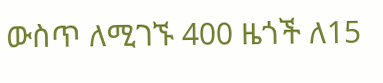ውስጥ ለሚገኙ 400 ዜጎች ለ15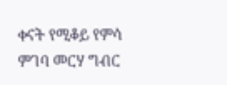ቀናት የሚቆይ የምሳ ምገባ መርሃ ግብር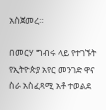አስጀመረ።

በመርሃ ግብሩ ላይ የተገኙት የኢትዮጵያ አየር መንገድ ዋና ስራ አስፈጻሚ አቶ ተወልደ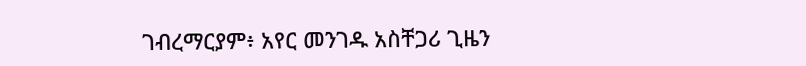ገብረማርያም፥ አየር መንገዱ አስቸጋሪ ጊዜን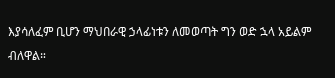እያሳለፈም ቢሆን ማህበራዊ ኃላፊነቱን ለመወጣት ግን ወድ ኋላ አይልም ብለዋል።